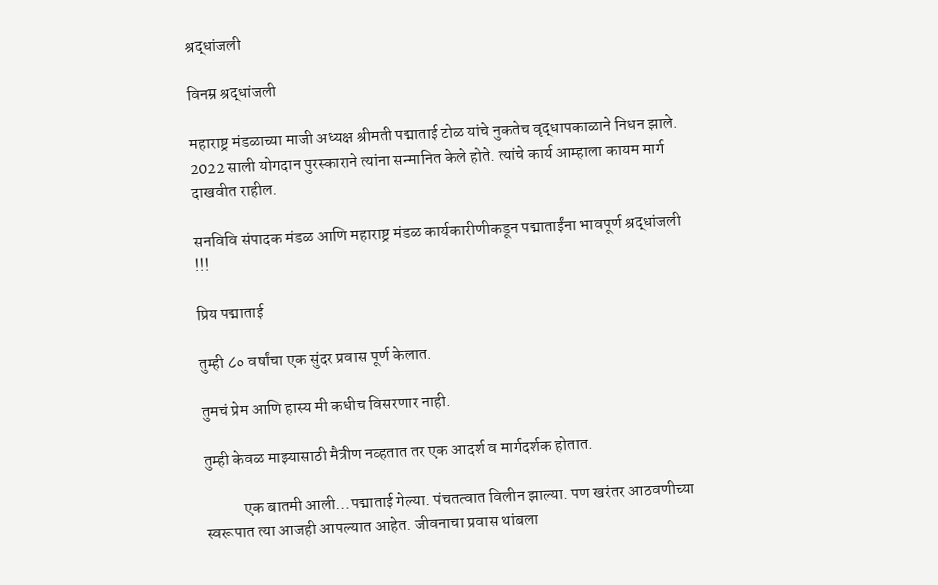श्रद्धांजली

विनम्र श्रद्धांजली

महाराष्ट्र मंडळाच्या माजी अध्यक्ष श्रीमती पद्माताई टोळ यांचे नुकतेच वृद्धापकाळाने निधन झाले. 2022 साली योगदान पुरस्काराने त्यांना सन्मानित केले होते. त्यांचे कार्य आम्हाला कायम मार्ग दाखवीत राहील.

सनविवि संपादक मंडळ आणि महाराष्ट्र मंडळ कार्यकारीणीकडून पद्माताईंना भावपूर्ण श्रद्धांजली !!!

प्रिय पद्माताई

तुम्ही ८० वर्षांचा एक सुंदर प्रवास पूर्ण केलात.

तुमचं प्रेम आणि हास्य मी कधीच विसरणार नाही.

तुम्ही केवळ माझ्यासाठी मैत्रीण नव्हतात तर एक आदर्श व मार्गदर्शक होतात.

            एक बातमी आली…पद्माताई गेल्या. पंचतत्वात विलीन झाल्या. पण खरंतर आठवणीच्या स्वरूपात त्या आजही आपल्यात आहेत. जीवनाचा प्रवास थांबला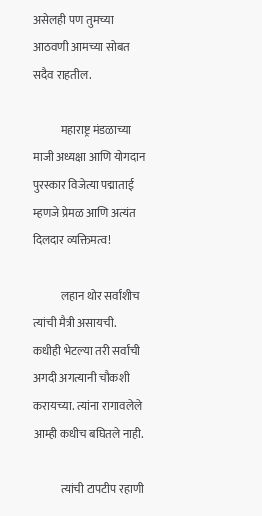असेलही पण तुमच्या आठवणी आमच्या सोबत सदैव राहतील.

            महाराष्ट्र मंडळाच्या माजी अध्यक्षा आणि योगदान पुरस्कार विजेत्या पद्माताई म्हणजे प्रेमळ आणि अत्यंत दिलदार व्यक्तिमत्व!

            लहान थोर सर्वांशीच त्यांची मैत्री असायची. कधीही भेटल्या तरी सर्वांची अगदी अगत्यानी चौकशी करायच्या. त्यांना रागावलेले आम्ही कधीच बघितले नाही.

            त्यांची टापटीप रहाणी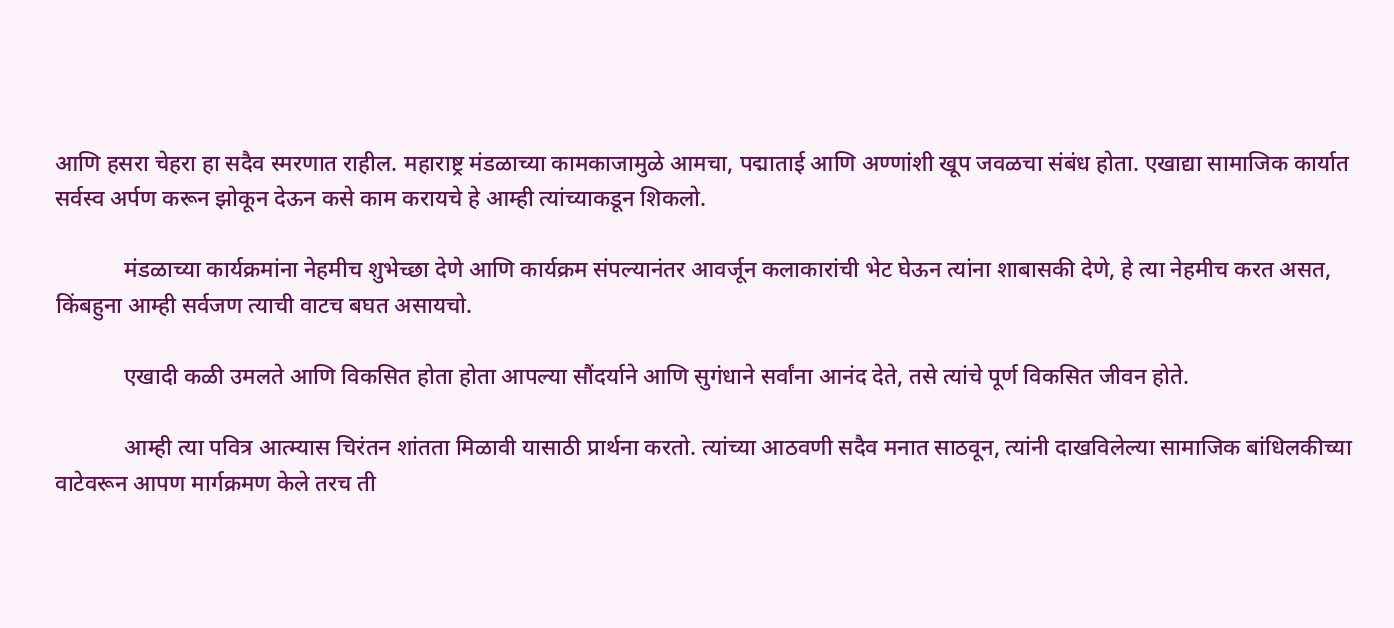आणि हसरा चेहरा हा सदैव स्मरणात राहील. महाराष्ट्र मंडळाच्या कामकाजामुळे आमचा, पद्माताई आणि अण्णांशी खूप जवळचा संबंध होता. एखाद्या सामाजिक कार्यात सर्वस्व अर्पण करून झोकून देऊन कसे काम करायचे हे आम्ही त्यांच्याकडून शिकलो.

            मंडळाच्या कार्यक्रमांना नेहमीच शुभेच्छा देणे आणि कार्यक्रम संपल्यानंतर आवर्जून कलाकारांची भेट घेऊन त्यांना शाबासकी देणे, हे त्या नेहमीच करत असत, किंबहुना आम्ही सर्वजण त्याची वाटच बघत असायचो.

            एखादी कळी उमलते आणि विकसित होता होता आपल्या सौंदर्याने आणि सुगंधाने सर्वांना आनंद देते, तसे त्यांचे पूर्ण विकसित जीवन होते.

            आम्ही त्या पवित्र आत्म्यास चिरंतन शांतता मिळावी यासाठी प्रार्थना करतो. त्यांच्या आठवणी सदैव मनात साठवून, त्यांनी दाखविलेल्या सामाजिक बांधिलकीच्या वाटेवरून आपण मार्गक्रमण केले तरच ती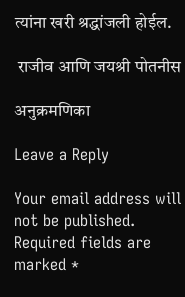त्यांना खरी श्रद्धांजली होईल.

 राजीव आणि जयश्री पोतनीस

अनुक्रमणिका

Leave a Reply

Your email address will not be published. Required fields are marked *